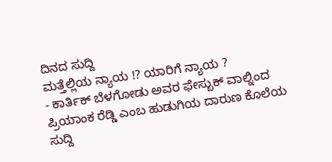ದಿನದ ಸುದ್ದಿ
ಮತ್ತೆಲ್ಲಿಯ ನ್ಯಾಯ !? ಯಾರಿಗೆ ನ್ಯಾಯ ?
- ಕಾರ್ತಿಕ್ ಬೆಳಗೋಡು ಅವರ ಫೇಸ್ಬುಕ್ ವಾಲ್ನಿಂದ
ಪ್ರಿಯಾಂಕ ರೆಡ್ಡಿ ಎಂಬ ಹುಡುಗಿಯ ದಾರುಣ ಕೊಲೆಯ ಸುದ್ದಿ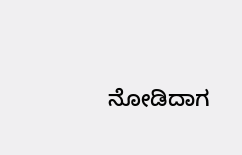ನೋಡಿದಾಗ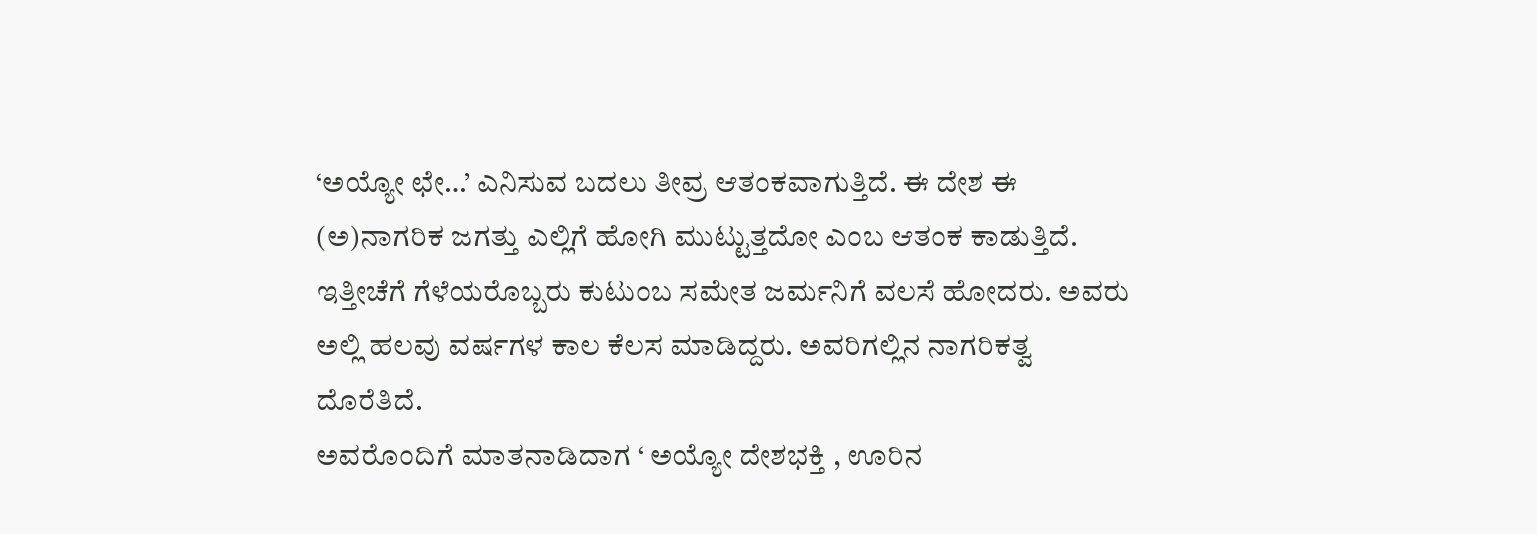‘ಅಯ್ಯೋ ಛೇ…’ ಎನಿಸುವ ಬದಲು ತೀವ್ರ ಆತಂಕವಾಗುತ್ತಿದೆ. ಈ ದೇಶ ಈ (ಅ)ನಾಗರಿಕ ಜಗತ್ತು ಎಲ್ಲಿಗೆ ಹೋಗಿ ಮುಟ್ಟುತ್ತದೋ ಎಂಬ ಆತಂಕ ಕಾಡುತ್ತಿದೆ. ಇತ್ತೀಚೆಗೆ ಗೆಳೆಯರೊಬ್ಬರು ಕುಟುಂಬ ಸಮೇತ ಜರ್ಮನಿಗೆ ವಲಸೆ ಹೋದರು. ಅವರು ಅಲ್ಲಿ ಹಲವು ವರ್ಷಗಳ ಕಾಲ ಕೆಲಸ ಮಾಡಿದ್ದರು. ಅವರಿಗಲ್ಲಿನ ನಾಗರಿಕತ್ವ ದೊರೆತಿದೆ.
ಅವರೊಂದಿಗೆ ಮಾತನಾಡಿದಾಗ ‘ ಅಯ್ಯೋ ದೇಶಭಕ್ತಿ , ಊರಿನ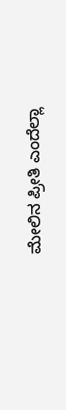ಮೇಲಿನ ಪ್ರೀತಿ ಎಂದೆಲ್ಲಾ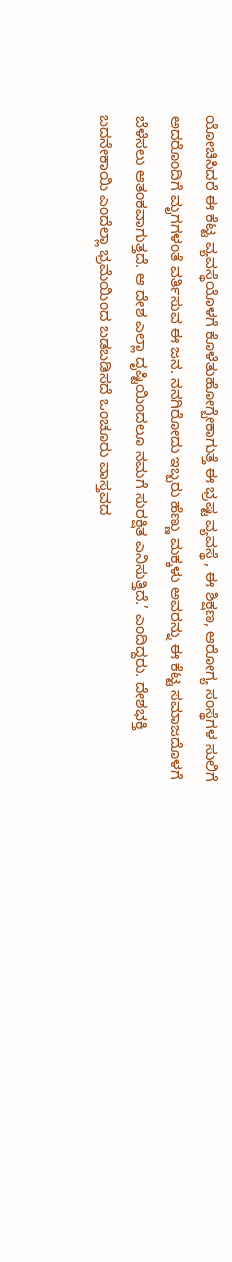ಯೋಚಿಸಿದರೆ ಈ ಕೆಟ್ಟ ವ್ಯವಸ್ಥೆಯೊಳಗೆ ಕೊಳೆತುಹೋಗ್ಬೇಕಾಗುತ್ತೆ ಈ ಭ್ರಷ್ಟ ವ್ಯವಸ್ಥೆ , ಈ ಶಿಕ್ಷಣ, ಆರೋಗ್ಯ ಸಂಸ್ಥೆಗಳ ಸುಲಿಗೆ ಅದರೊಂದಿಗೆ ಮೃಗಗಳಂತೆ ವರ್ತಿಸುವ ಈ ಜನ. ನನಗಿರೋದು ಇಬ್ಬರು ಹೆಣ್ಣು ಮಕ್ಕಳು ಅವರನ್ನು ಈ ಕೆಟ್ಟ ಸಮಾಜದೊಳಗೆ ಬೆಳೆಸಲು ಆತಂಕವಾಗುತ್ತದೆ. ಆ ದೇಶ ಎಲ್ಲಾ ದೃಷ್ಟಿಯಿಂದಲೂ ನಮಗೆ ಸುರಕ್ಷಿತ ಎನಿಸುತ್ತಿದೆ.’ ಎಂದಿದ್ದರು. ದೇಶಭಕ್ತಿ ಬದನೇಕಾಯಿ ಎಂದೆಲ್ಲಾ ಭ್ರಮೆಯಿಂದ ಬಡಬಡಿಸದೆ ಒಂಚೂರು ವಾಸ್ತವದ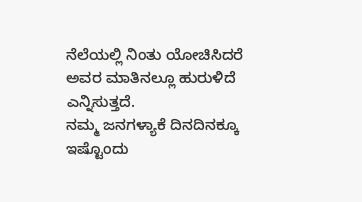ನೆಲೆಯಲ್ಲಿ ನಿಂತು ಯೋಚಿಸಿದರೆ ಅವರ ಮಾತಿನಲ್ಲೂ ಹುರುಳಿದೆ ಎನ್ನಿಸುತ್ತದೆ.
ನಮ್ಮ ಜನಗಳ್ಯಾಕೆ ದಿನದಿನಕ್ಕೂ ಇಷ್ಟೊಂದು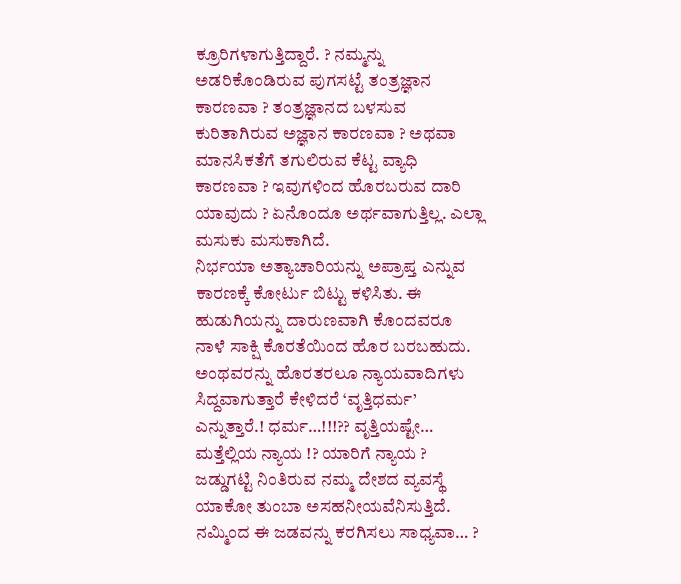ಕ್ರೂರಿಗಳಾಗುತ್ತಿದ್ದಾರೆ. ? ನಮ್ಮನ್ನು ಅಡರಿಕೊಂಡಿರುವ ಪುಗಸಟ್ಟೆ ತಂತ್ರಜ್ಞಾನ ಕಾರಣವಾ ? ತಂತ್ರಜ್ಞಾನದ ಬಳಸುವ ಕುರಿತಾಗಿರುವ ಅಜ್ಞಾನ ಕಾರಣವಾ ? ಅಥವಾ ಮಾನಸಿಕತೆಗೆ ತಗುಲಿರುವ ಕೆಟ್ಟ ವ್ಯಾಧಿ ಕಾರಣವಾ ? ಇವುಗಳಿಂದ ಹೊರಬರುವ ದಾರಿ ಯಾವುದು ? ಏನೊಂದೂ ಅರ್ಥವಾಗುತ್ತಿಲ್ಲ. ಎಲ್ಲಾ ಮಸುಕು ಮಸುಕಾಗಿದೆ.
ನಿರ್ಭಯಾ ಅತ್ಯಾಚಾರಿಯನ್ನು ಅಪ್ರಾಪ್ತ ಎನ್ನುವ ಕಾರಣಕ್ಕೆ ಕೋರ್ಟು ಬಿಟ್ಟು ಕಳಿಸಿತು. ಈ ಹುಡುಗಿಯನ್ನು ದಾರುಣವಾಗಿ ಕೊಂದವರೂ ನಾಳೆ ಸಾಕ್ಷಿ ಕೊರತೆಯಿಂದ ಹೊರ ಬರಬಹುದು. ಅಂಥವರನ್ನು ಹೊರತರಲೂ ನ್ಯಾಯವಾದಿಗಳು ಸಿದ್ದವಾಗುತ್ತಾರೆ ಕೇಳಿದರೆ ‘ವೃತ್ತಿಧರ್ಮ’ ಎನ್ನುತ್ತಾರೆ.! ಧರ್ಮ…!!!?? ವೃತ್ತಿಯಷ್ಟೇ…
ಮತ್ತೆಲ್ಲಿಯ ನ್ಯಾಯ !? ಯಾರಿಗೆ ನ್ಯಾಯ ?
ಜಡ್ಡುಗಟ್ಟಿ ನಿಂತಿರುವ ನಮ್ಮ ದೇಶದ ವ್ಯವಸ್ಥೆ ಯಾಕೋ ತುಂಬಾ ಅಸಹನೀಯವೆನಿಸುತ್ತಿದೆ. ನಮ್ಮಿಂದ ಈ ಜಡವನ್ನು ಕರಗಿಸಲು ಸಾಧ್ಯವಾ… ?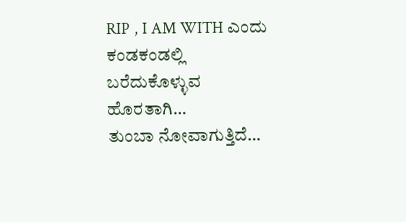RIP , I AM WITH ಎಂದು ಕಂಡಕಂಡಲ್ಲಿ ಬರೆದುಕೊಳ್ಳುವ ಹೊರತಾಗಿ…
ತುಂಬಾ ನೋವಾಗುತ್ತಿದೆ…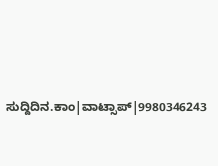ಸುದ್ದಿದಿನ.ಕಾಂ|ವಾಟ್ಸಾಪ್|9980346243